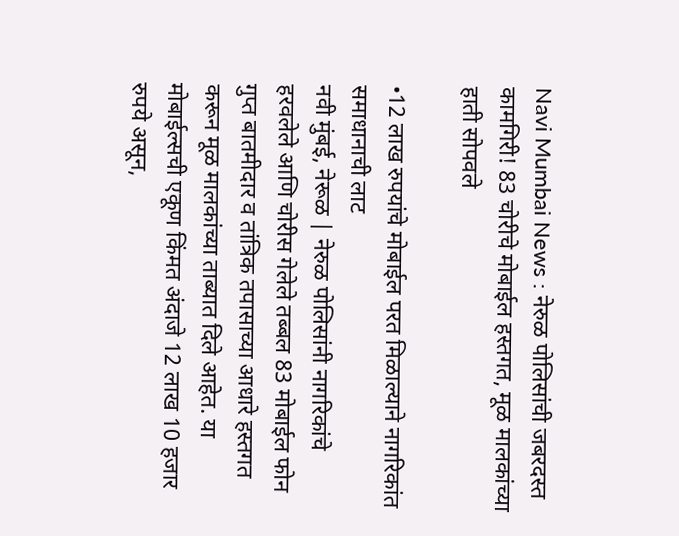Navi Mumbai News : नेरुळ पोलिसांची जबरदस्त कामगिरी! 83 चोरीचे मोबाईल हस्तगत, मूळ मालकांच्या हाती सोपवले

•12 लाख रुपयांचे मोबाईल परत मिळाल्याने नागरिकांत समाधानाची लाट
नवी मुंबई, नेरूळ | नेरुळ पोलिसांनी नागरिकांचे हरवलेले आणि चोरीस गेलेले तब्बल 83 मोबाईल फोन गुप्त बातमीदार व तांत्रिक तपासाच्या आधारे हस्तगत करून मूळ मालकांच्या ताब्यात दिले आहेत. या मोबाईल्सची एकूण किंमत अंदाजे 12 लाख 10 हजार रुपये असून,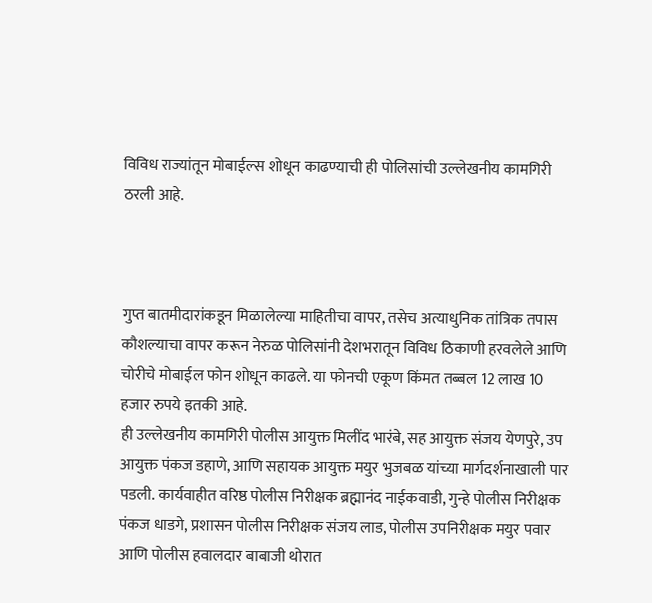विविध राज्यांतून मोबाईल्स शोधून काढण्याची ही पोलिसांची उल्लेखनीय कामगिरी ठरली आहे.



गुप्त बातमीदारांकडून मिळालेल्या माहितीचा वापर, तसेच अत्याधुनिक तांत्रिक तपास कौशल्याचा वापर करून नेरुळ पोलिसांनी देशभरातून विविध ठिकाणी हरवलेले आणि चोरीचे मोबाईल फोन शोधून काढले. या फोनची एकूण किंमत तब्बल 12 लाख 10 हजार रुपये इतकी आहे.
ही उल्लेखनीय कामगिरी पोलीस आयुक्त मिलींद भारंबे, सह आयुक्त संजय येणपुरे, उप आयुक्त पंकज डहाणे, आणि सहायक आयुक्त मयुर भुजबळ यांच्या मार्गदर्शनाखाली पार पडली. कार्यवाहीत वरिष्ठ पोलीस निरीक्षक ब्रह्मानंद नाईकवाडी, गुन्हे पोलीस निरीक्षक पंकज धाडगे, प्रशासन पोलीस निरीक्षक संजय लाड, पोलीस उपनिरीक्षक मयुर पवार आणि पोलीस हवालदार बाबाजी थोरात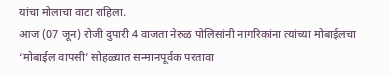यांचा मोलाचा वाटा राहिला.
आज (07 जून) रोजी दुपारी 4 वाजता नेरुळ पोलिसांनी नागरिकांना त्यांच्या मोबाईलचा ‘मोबाईल वापसी’ सोहळ्यात सन्मानपूर्वक परतावा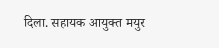दिला. सहायक आयुक्त मयुर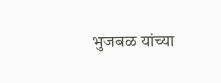भुजबळ यांच्या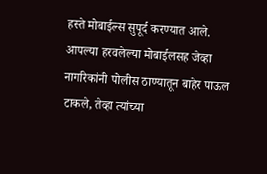हस्ते मोबाईल्स सुपूर्द करण्यात आले. आपल्या हरवलेल्या मोबाईलसह जेव्हा नागरिकांनी पोलीस ठाण्यातून बाहेर पाऊल टाकले, तेव्हा त्यांच्या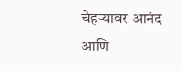चेहऱ्यावर आनंद आणि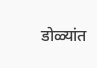डोळ्यांत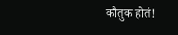कौतुक होतं!